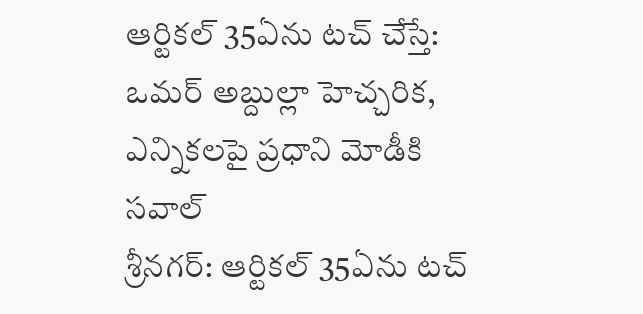ఆర్టికల్ 35ఏను టచ్ చేస్తే: ఒమర్ అబ్దుల్లా హెచ్చరిక, ఎన్నికలపై ప్రధాని మోడీకి సవాల్
శ్రీనగర్: ఆర్టికల్ 35ఏను టచ్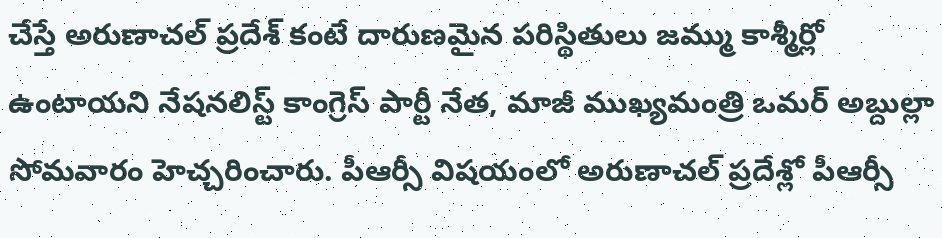చేస్తే అరుణాచల్ ప్రదేశ్ కంటే దారుణమైన పరిస్థితులు జమ్ము కాశ్మీర్లో ఉంటాయని నేషనలిస్ట్ కాంగ్రెస్ పార్టీ నేత, మాజీ ముఖ్యమంత్రి ఒమర్ అబ్దుల్లా సోమవారం హెచ్చరించారు. పీఆర్సీ విషయంలో అరుణాచల్ ప్రదేశ్లో పీఆర్సీ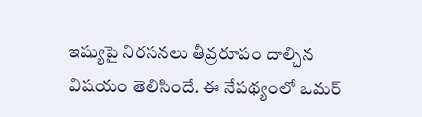ఇష్యుపై నిరసనలు తీవ్రరూపం దాల్చిన విషయం తెలిసిందే. ఈ నేపథ్యంలో ఒమర్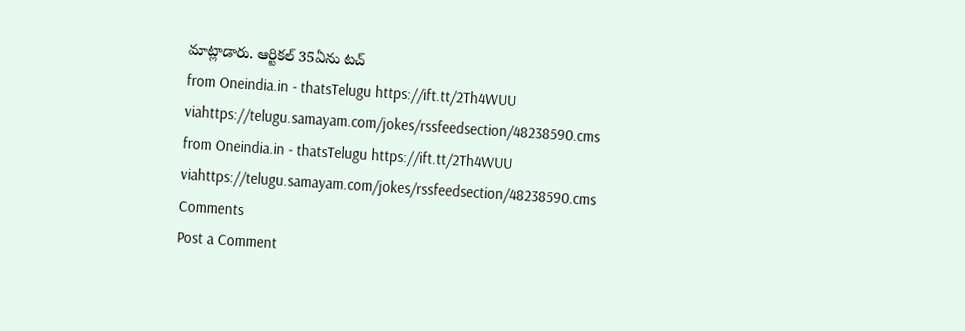మాట్లాడారు. ఆర్టికల్ 35ఏను టచ్
from Oneindia.in - thatsTelugu https://ift.tt/2Th4WUU
viahttps://telugu.samayam.com/jokes/rssfeedsection/48238590.cms
from Oneindia.in - thatsTelugu https://ift.tt/2Th4WUU
viahttps://telugu.samayam.com/jokes/rssfeedsection/48238590.cms
Comments
Post a Comment